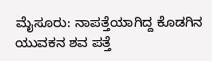ಮೈಸೂರು: ನಾಪತ್ತೆಯಾಗಿದ್ದ ಕೊಡಗಿನ ಯುವಕನ ಶವ ಪತ್ತೆ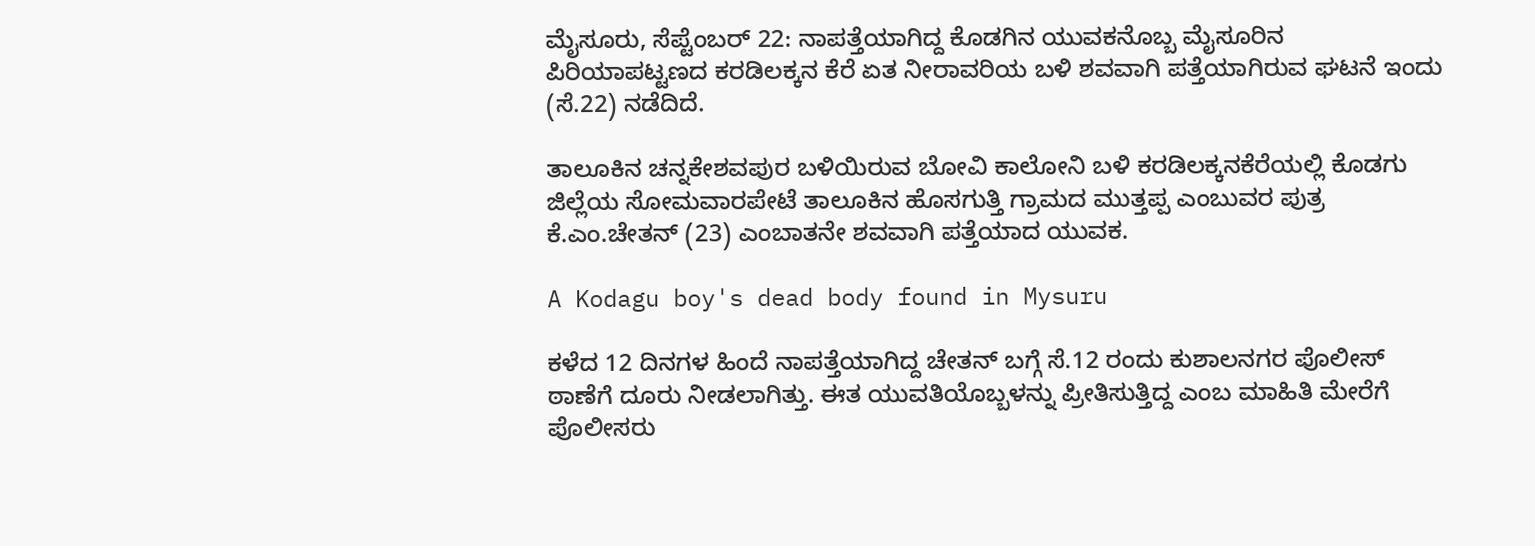ಮೈಸೂರು, ಸೆಪ್ಟೆಂಬರ್ 22: ನಾಪತ್ತೆಯಾಗಿದ್ದ ಕೊಡಗಿನ ಯುವಕನೊಬ್ಬ ಮೈಸೂರಿನ ಪಿರಿಯಾಪಟ್ಟಣದ ಕರಡಿಲಕ್ಕನ ಕೆರೆ ಏತ ನೀರಾವರಿಯ ಬಳಿ ಶವವಾಗಿ ಪತ್ತೆಯಾಗಿರುವ ಘಟನೆ ಇಂದು (ಸೆ.22) ನಡೆದಿದೆ.

ತಾಲೂಕಿನ ಚನ್ನಕೇಶವಪುರ ಬಳಿಯಿರುವ ಬೋವಿ ಕಾಲೋನಿ ಬಳಿ ಕರಡಿಲಕ್ಕನಕೆರೆಯಲ್ಲಿ ಕೊಡಗು ಜಿಲ್ಲೆಯ ಸೋಮವಾರಪೇಟೆ ತಾಲೂಕಿನ ಹೊಸಗುತ್ತಿ ಗ್ರಾಮದ ಮುತ್ತಪ್ಪ ಎಂಬುವರ ಪುತ್ರ ಕೆ.ಎಂ.ಚೇತನ್ (23) ಎಂಬಾತನೇ ಶವವಾಗಿ ಪತ್ತೆಯಾದ ಯುವಕ.

A Kodagu boy's dead body found in Mysuru

ಕಳೆದ 12 ದಿನಗಳ ಹಿಂದೆ ನಾಪತ್ತೆಯಾಗಿದ್ದ ಚೇತನ್ ಬಗ್ಗೆ ಸೆ.12 ರಂದು ಕುಶಾಲನಗರ ಪೊಲೀಸ್ ಠಾಣೆಗೆ ದೂರು ನೀಡಲಾಗಿತ್ತು. ಈತ ಯುವತಿಯೊಬ್ಬಳನ್ನು ಪ್ರೀತಿಸುತ್ತಿದ್ದ ಎಂಬ ಮಾಹಿತಿ ಮೇರೆಗೆ ಪೊಲೀಸರು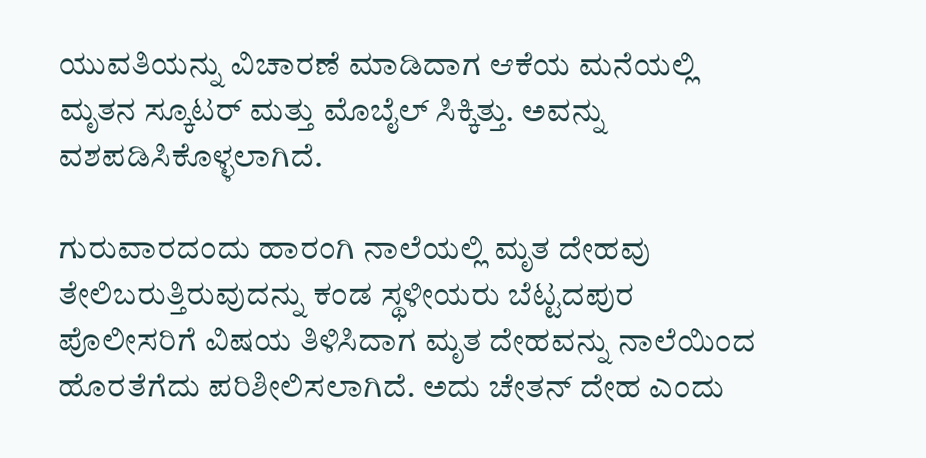ಯುವತಿಯನ್ನು ವಿಚಾರಣೆ ಮಾಡಿದಾಗ ಆಕೆಯ ಮನೆಯಲ್ಲಿ ಮೃತನ ಸ್ಕೂಟರ್ ಮತ್ತು ಮೊಬೈಲ್ ಸಿಕ್ಕಿತ್ತು. ಅವನ್ನು ವಶಪಡಿಸಿಕೊಳ್ಳಲಾಗಿದೆ.

ಗುರುವಾರದಂದು ಹಾರಂಗಿ ನಾಲೆಯಲ್ಲಿ ಮೃತ ದೇಹವು ತೇಲಿಬರುತ್ತಿರುವುದನ್ನು ಕಂಡ ಸ್ಥಳೀಯರು ಬೆಟ್ಟದಪುರ ಪೊಲೀಸರಿಗೆ ವಿಷಯ ತಿಳಿಸಿದಾಗ ಮೃತ ದೇಹವನ್ನು ನಾಲೆಯಿಂದ ಹೊರತೆಗೆದು ಪರಿಶೀಲಿಸಲಾಗಿದೆ. ಅದು ಚೇತನ್ ದೇಹ ಎಂದು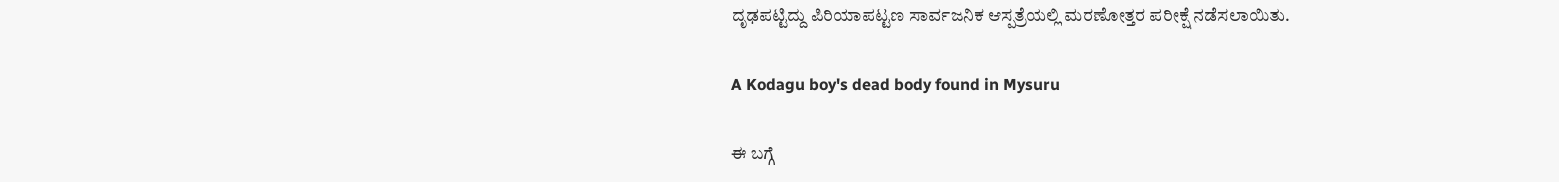ದೃಢಪಟ್ಟಿದ್ದು ಪಿರಿಯಾಪಟ್ಟಣ ಸಾರ್ವಜನಿಕ ಆಸ್ಪತ್ರೆಯಲ್ಲಿ ಮರಣೋತ್ತರ ಪರೀಕ್ಷೆ ನಡೆಸಲಾಯಿತು.

A Kodagu boy's dead body found in Mysuru

ಈ ಬಗ್ಗೆ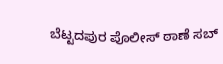ಬೆಟ್ಟದಪುರ ಪೊಲೀಸ್ ಠಾಣೆ ಸಬ್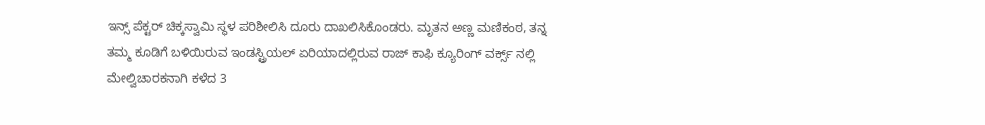ಇನ್ಸ್ ಪೆಕ್ಟರ್ ಚಿಕ್ಕಸ್ವಾಮಿ ಸ್ಥಳ ಪರಿಶೀಲಿಸಿ ದೂರು ದಾಖಲಿಸಿಕೊಂಡರು. ಮೃತನ ಅಣ್ಣ ಮಣಿಕಂಠ, ತನ್ನ ತಮ್ಮ ಕೂಡಿಗೆ ಬಳಿಯಿರುವ ಇಂಡಸ್ಟ್ರಿಯಲ್ ಏರಿಯಾದಲ್ಲಿರುವ ರಾಜ್ ಕಾಫಿ ಕ್ಯೂರಿಂಗ್ ವರ್ಕ್ಸ್ ನಲ್ಲಿ ಮೇಲ್ವಿಚಾರಕನಾಗಿ ಕಳೆದ 3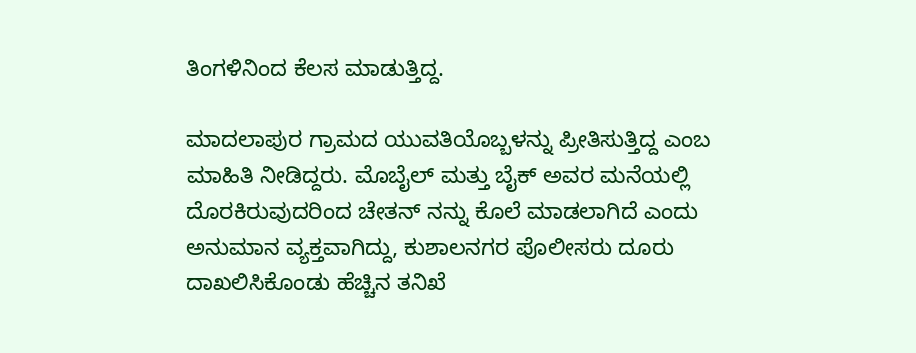ತಿಂಗಳಿನಿಂದ ಕೆಲಸ ಮಾಡುತ್ತಿದ್ದ.

ಮಾದಲಾಪುರ ಗ್ರಾಮದ ಯುವತಿಯೊಬ್ಬಳನ್ನು ಪ್ರೀತಿಸುತ್ತಿದ್ದ ಎಂಬ ಮಾಹಿತಿ ನೀಡಿದ್ದರು. ಮೊಬೈಲ್ ಮತ್ತು ಬೈಕ್ ಅವರ ಮನೆಯಲ್ಲಿ ದೊರಕಿರುವುದರಿಂದ ಚೇತನ್ ನನ್ನು ಕೊಲೆ ಮಾಡಲಾಗಿದೆ ಎಂದು ಅನುಮಾನ ವ್ಯಕ್ತವಾಗಿದ್ದು, ಕುಶಾಲನಗರ ಪೊಲೀಸರು ದೂರು ದಾಖಲಿಸಿಕೊಂಡು ಹೆಚ್ಚಿನ ತನಿಖೆ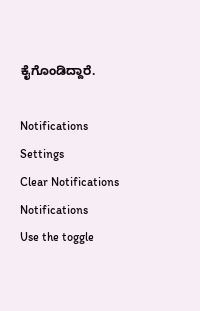ಕೈಗೊಂಡಿದ್ದಾರೆ.

Notifications
Settings
Clear Notifications
Notifications
Use the toggle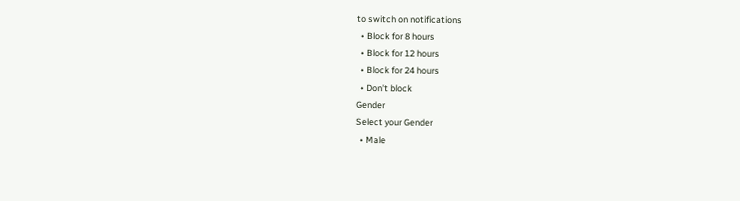to switch on notifications
  • Block for 8 hours
  • Block for 12 hours
  • Block for 24 hours
  • Don't block
Gender
Select your Gender
  • Male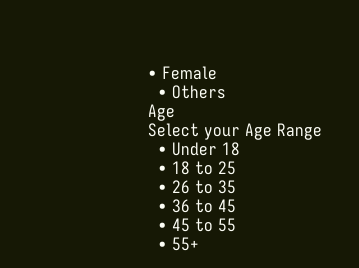• Female
  • Others
Age
Select your Age Range
  • Under 18
  • 18 to 25
  • 26 to 35
  • 36 to 45
  • 45 to 55
  • 55+